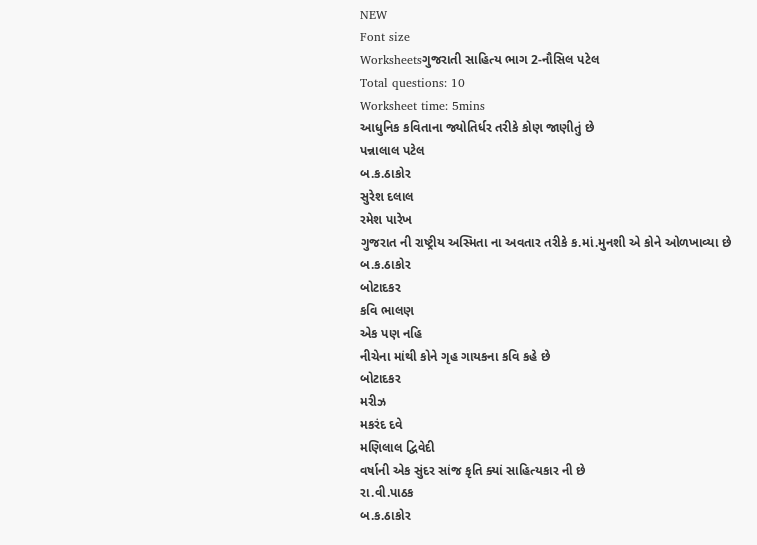NEW
Font size
Worksheetsગુજરાતી સાહિત્ય ભાગ 2-નૌસિલ પટેલ
Total questions: 10
Worksheet time: 5mins
આધુનિક કવિતાના જ્યોતિર્ધર તરીકે કોણ જાણીતું છે
પન્નાલાલ પટેલ
બ.ક.ઠાકોર
સુરેશ દલાલ
રમેશ પારેખ
ગુજરાત ની રાષ્ટ્રીય અસ્મિતા ના અવતાર તરીકે ક.માં.મુનશી એ કોને ઓળખાવ્યા છે
બ.ક.ઠાકોર
બોટાદકર
કવિ ભાલણ
એક પણ નહિ
નીચેના માંથી કોને ગૃહ ગાયકના કવિ કહે છે
બોટાદકર
મરીઝ
મકરંદ દવે
મણિલાલ દ્વિવેદી
વર્ષાની એક સુંદર સાંજ કૃતિ ક્યાં સાહિત્યકાર ની છે
રા.વી.પાઠક
બ.ક.ઠાકોર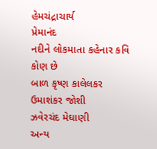હેમચંદ્રાચાર્ય
પ્રેમાનંદ
નદીને લોકમાતા કહેનાર કવિ કોણ છે
બાળ કૃષ્ણ કાલેલકર
ઉમાશંકર જોશી
ઝવેરચંદ મેઘાણી
અન્ય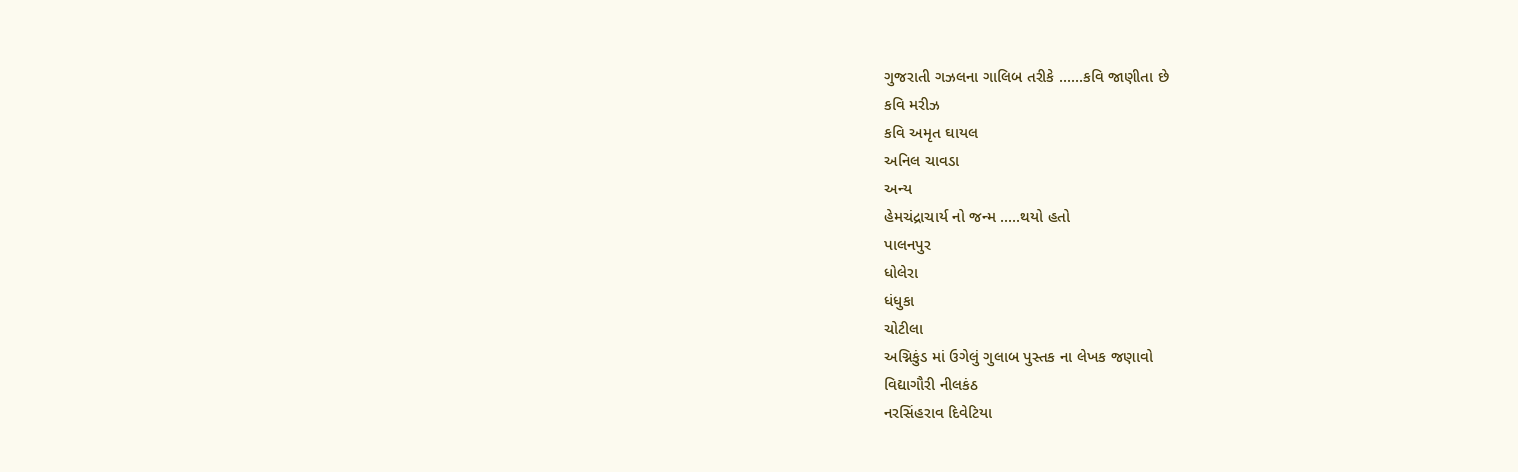ગુજરાતી ગઝલના ગાલિબ તરીકે ......કવિ જાણીતા છે
કવિ મરીઝ
કવિ અમૃત ઘાયલ
અનિલ ચાવડા
અન્ય
હેમચંદ્રાચાર્ય નો જન્મ .....થયો હતો
પાલનપુર
ધોલેરા
ધંધુકા
ચોટીલા
અગ્નિકુંડ માં ઉગેલું ગુલાબ પુસ્તક ના લેખક જણાવો
વિદ્યાગૌરી નીલકંઠ
નરસિંહરાવ દિવેટિયા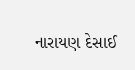નારાયણ દેસાઈ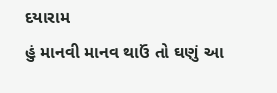દયારામ
હું માનવી માનવ થાઉં તો ઘણું આ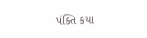પંક્તિ કયા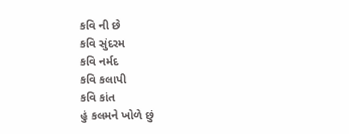કવિ ની છે
કવિ સુંદરમ
કવિ નર્મદ
કવિ કલાપી
કવિ કાંત
હું કલમને ખોળે છું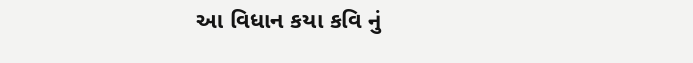આ વિધાન કયા કવિ નું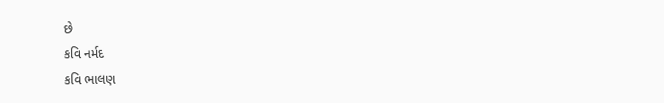છે
કવિ નર્મદ
કવિ ભાલણ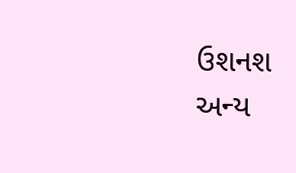ઉશનશ
અન્ય